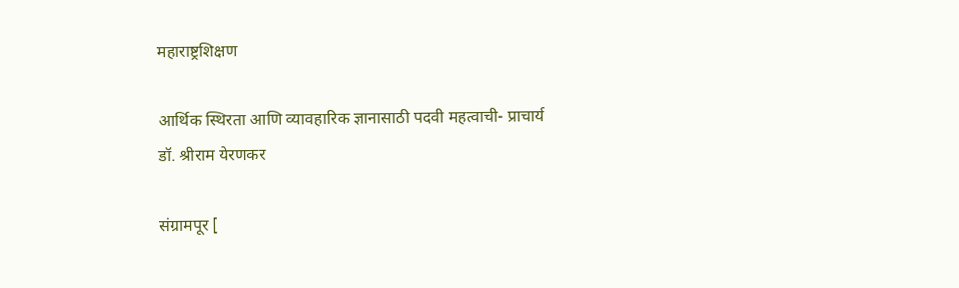महाराष्ट्रशिक्षण

आर्थिक स्थिरता आणि व्यावहारिक ज्ञानासाठी पदवी महत्वाची- प्राचार्य डॉ. श्रीराम येरणकर

संग्रामपूर [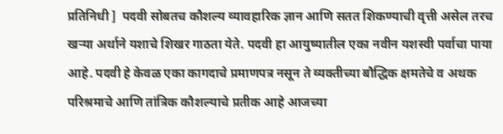प्रतिनिधी ]  पदवी सोबतच कौशल्य व्यावहारिक ज्ञान आणि सतत शिकण्याची वृत्ती असेल तरच खऱ्या अर्थाने यशाचे शिखर गाठता येते. पदवी हा आयुष्यातील एका नवीन यशस्वी पर्वाचा पाया आहे. पदवी हे केवळ एका कागदाचे प्रमाणपत्र नसून ते व्यक्तीच्या बौद्धिक क्षमतेचे व अथक परिश्रमाचे आणि तांत्रिक कौशल्याचे प्रतीक आहे आजच्या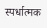स्पर्धात्मक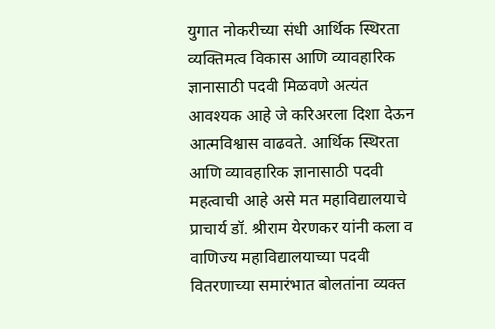युगात नोकरीच्या संधी आर्थिक स्थिरता व्यक्तिमत्व विकास आणि व्यावहारिक ज्ञानासाठी पदवी मिळवणे अत्यंत आवश्यक आहे जे करिअरला दिशा देऊन आत्मविश्वास वाढवते. आर्थिक स्थिरता आणि व्यावहारिक ज्ञानासाठी पदवी महत्वाची आहे असे मत महाविद्यालयाचे प्राचार्य डॉ. श्रीराम येरणकर यांनी कला व वाणिज्य महाविद्यालयाच्या पदवी वितरणाच्या समारंभात बोलतांना व्यक्त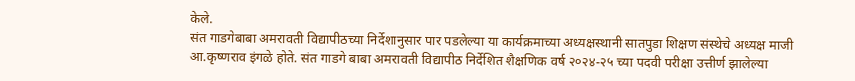केले.
संत गाडगेबाबा अमरावती विद्यापीठच्या निर्देशानुसार पार पडलेल्या या कार्यक्रमाच्या अध्यक्षस्थानी सातपुडा शिक्षण संस्थेचे अध्यक्ष माजी आ.कृष्णराव इंगळे होते. संत गाडगे बाबा अमरावती विद्यापीठ निर्देशित शैक्षणिक वर्ष २०२४-२५ च्या पदवी परीक्षा उत्तीर्ण झालेल्या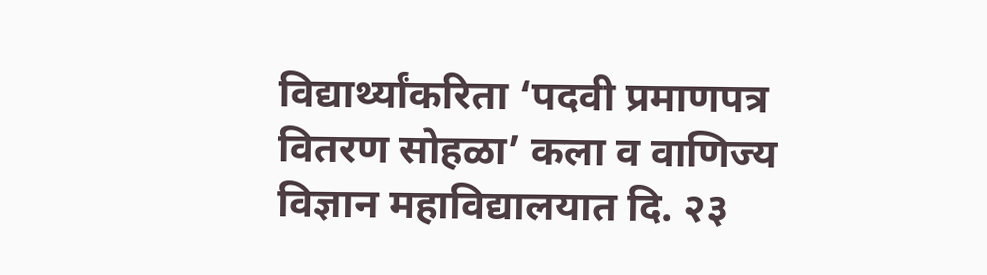विद्यार्थ्यांकरिता ‘पदवी प्रमाणपत्र वितरण सोहळा’ कला व वाणिज्य विज्ञान महाविद्यालयात दि. २३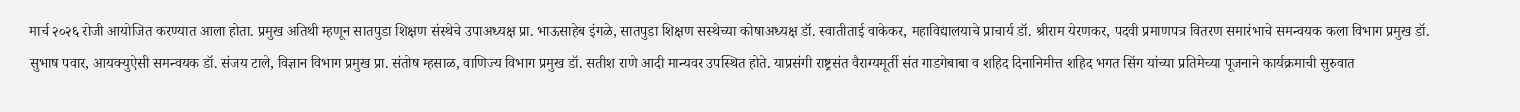मार्च २०२६ रोजी आयोजित करण्यात आला होता. प्रमुख अतिथी म्हणून सातपुडा शिक्षण संस्थेचे उपाअध्यक्ष प्रा. भाऊसाहेब इंगळे, सातपुडा शिक्षण सस्थेच्या कोषाअध्यक्ष डॉ. स्वातीताई वाकेकर, महाविद्यालयाचे प्राचार्य डॉ. श्रीराम येरणकर, पदवी प्रमाणपत्र वितरण समारंभाचे समन्वयक कला विभाग प्रमुख डॉ. सुभाष पवार, आयक्युऐसी समन्वयक डॉ. संजय टाले, विज्ञान विभाग प्रमुख प्रा. संतोष म्हसाळ, वाणिज्य विभाग प्रमुख डॉ. सतीश राणे आदी मान्यवर उपस्थित होते. याप्रसंगी राष्ट्रसंत वैराग्यमूर्ती संत गाडगेबाबा व शहिद दिनानिमीत्त शहिद भगत सिंग यांच्या प्रतिमेच्या पूजनाने कार्यक्रमाची सुरुवात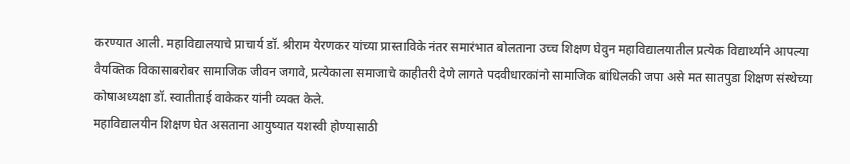करण्यात आली. महाविद्यालयाचे प्राचार्य डॉ. श्रीराम येरणकर यांच्या प्रास्ताविके नंतर समारंभात बोलताना उच्च शिक्षण घेवुन महाविद्यालयातील प्रत्येक विद्यार्थ्याने आपल्या वैयक्तिक विकासाबरोबर सामाजिक जीवन जगावे, प्रत्येकाला समाजाचे काहीतरी देणे लागते पदवीधारकांनो सामाजिक बांधिलकी जपा असे मत सातपुडा शिक्षण संस्थेच्या कोषाअध्यक्षा डॉ. स्वातीताई वाकेकर यांनी व्यक्त केले.
महाविद्यालयीन शिक्षण घेत असताना आयुष्यात यशस्वी होण्यासाठी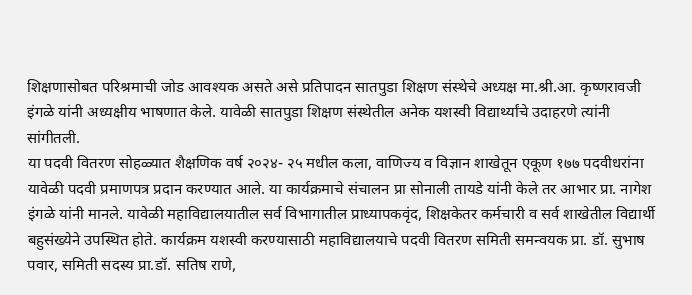शिक्षणासोबत परिश्रमाची जोड आवश्यक असते असे प्रतिपादन सातपुडा शिक्षण संस्थेचे अध्यक्ष मा.श्री.आ. कृष्णरावजी इंगळे यांनी अध्यक्षीय भाषणात केले. यावेळी सातपुडा शिक्षण संस्थेतील अनेक यशस्वी विद्यार्थ्यांचे उदाहरणे त्यांनी सांगीतली.
या पदवी वितरण सोहळ्यात शैक्षणिक वर्ष २०२४- २५ मधील कला, वाणिज्य व विज्ञान शाखेतून एकूण १७७ पदवीधरांना यावेळी पदवी प्रमाणपत्र प्रदान करण्यात आले. या कार्यक्रमाचे संचालन प्रा सोनाली तायडे यांनी केले तर आभार प्रा. नागेश इंगळे यांनी मानले. यावेळी महाविद्यालयातील सर्व विभागातील प्राध्यापकवृंद, शिक्षकेतर कर्मचारी व सर्व शाखेतील विद्यार्थी बहुसंख्येने उपस्थित होते. कार्यक्रम यशस्वी करण्यासाठी महाविद्यालयाचे पदवी वितरण समिती समन्वयक प्रा. डॉ. सुभाष पवार, समिती सदस्य प्रा.डॉ. सतिष राणे,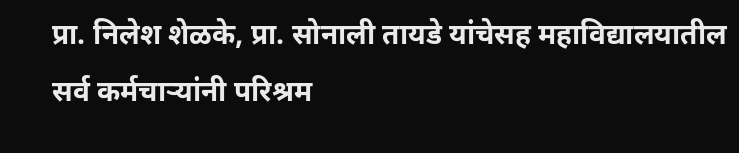प्रा. निलेश शेळके, प्रा. सोनाली तायडे यांचेसह महाविद्यालयातील सर्व कर्मचाऱ्यांनी परिश्रम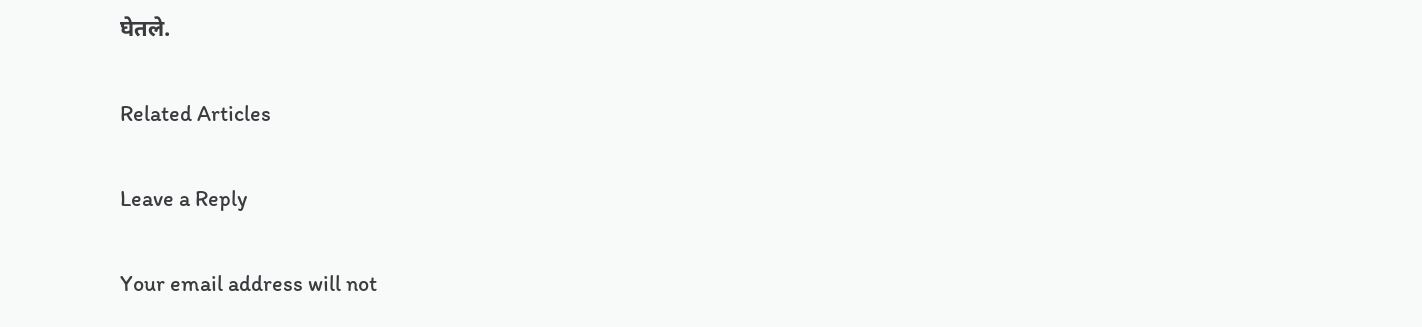घेतले.

Related Articles

Leave a Reply

Your email address will not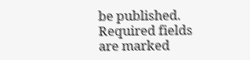be published. Required fields are marked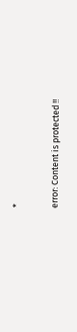*

error: Content is protected !!